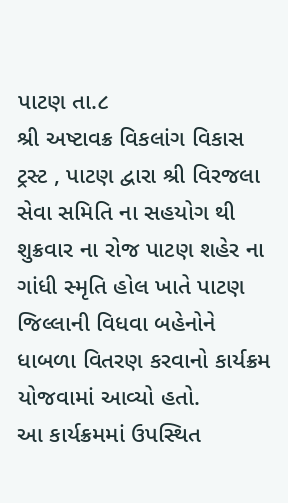પાટણ તા.૮
શ્રી અષ્ટાવક્ર વિકલાંગ વિકાસ ટ્રસ્ટ , પાટણ દ્વારા શ્રી વિરજલા સેવા સમિતિ ના સહયોગ થી શુક્રવાર ના રોજ પાટણ શહેર ના ગાંધી સ્મૃતિ હોલ ખાતે પાટણ જિલ્લાની વિધવા બહેનોને ધાબળા વિતરણ કરવાનો કાર્યક્રમ યોજવામાં આવ્યો હતો.
આ કાર્યક્રમમાં ઉપસ્થિત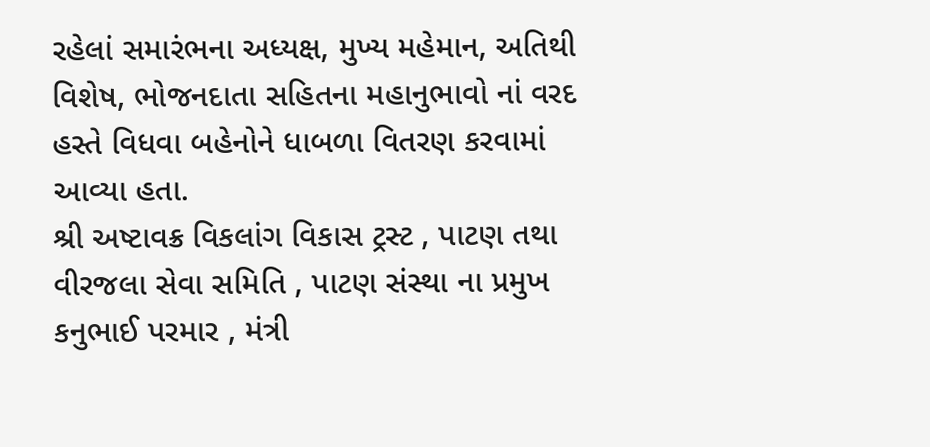રહેલાં સમારંભના અધ્યક્ષ, મુખ્ય મહેમાન, અતિથી વિશેષ, ભોજનદાતા સહિતના મહાનુભાવો નાં વરદ હસ્તે વિધવા બહેનોને ધાબળા વિતરણ કરવામાં આવ્યા હતા.
શ્રી અષ્ટાવક્ર વિકલાંગ વિકાસ ટ્રસ્ટ , પાટણ તથા વીરજલા સેવા સમિતિ , પાટણ સંસ્થા ના પ્રમુખ કનુભાઈ પરમાર , મંત્રી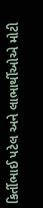કિર્તીભાઈ પટેલ અને લાભાર્થીઓએ મોટી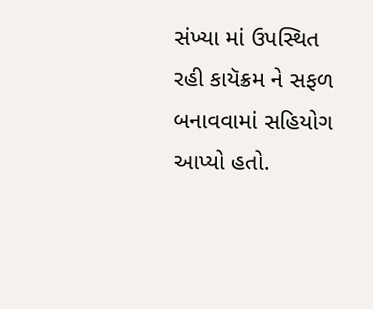સંખ્યા માં ઉપસ્થિત રહી કાયૅક્રમ ને સફળ બનાવવામાં સહિયોગ આપ્યો હતો.